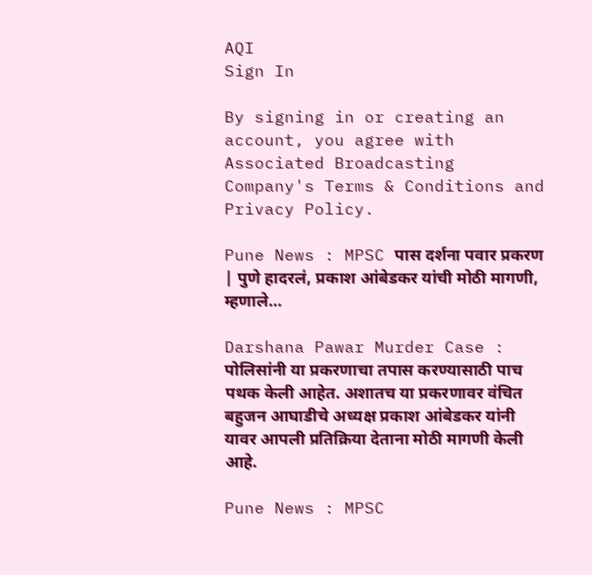AQI
Sign In

By signing in or creating an account, you agree with Associated Broadcasting Company's Terms & Conditions and Privacy Policy.

Pune News : MPSC पास दर्शना पवार प्रकरण | पुणे हादरलं, प्रकाश आंबेडकर यांची मोठी मागणी, म्हणाले…

Darshana Pawar Murder Case : पोलिसांनी या प्रकरणाचा तपास करण्यासाठी पाच पथक केली आहेत. अशातच या प्रकरणावर वंचित बहुजन आघाडीचे अध्यक्ष प्रकाश आंबेडकर यांनी यावर आपली प्रतिक्रिया देताना मोठी मागणी केली आहे.

Pune News : MPSC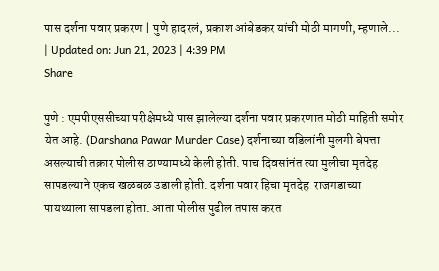पास दर्शना पवार प्रकरण | पुणे हादरलं, प्रकाश आंबेडकर यांची मोठी मागणी, म्हणाले...
| Updated on: Jun 21, 2023 | 4:39 PM
Share

पुणे : एमपीएससीच्या परीक्षेमध्ये पास झालेल्या दर्शना पवार प्रकरणात मोठी माहिती समोर येत आहे. (Darshana Pawar Murder Case) दर्शनाच्या वडिलांनी मुलगी बेपत्ता असल्याची तक्रार पोलीस ठाण्यामध्ये केली होती. पाच दिवसांनंत त्या मुलीचा मृतदेह सापडल्याने एकच खळबळ उडाली होती. दर्शना पवार हिचा मृतदेह  राजगडाच्या पायथ्याला सापडला होता. आता पोलीस पुढील तपास करत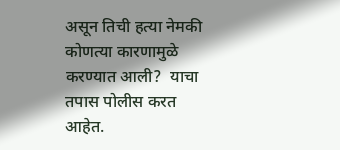असून तिची हत्या नेमकी कोणत्या कारणामुळे करण्यात आली?  याचा तपास पोलीस करत आहेत.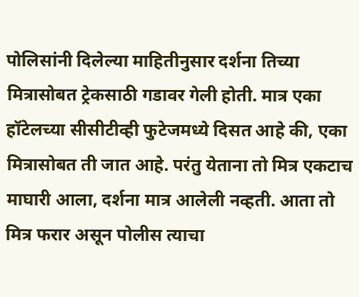पोलिसांनी दिलेल्या माहितीनुसार दर्शना तिच्या मित्रासोबत ट्रेकसाठी गडावर गेली होती. मात्र एका हॉटेलच्या सीसीटीव्ही फुटेजमध्ये दिसत आहे की, एका मित्रासोबत ती जात आहे. परंतु येताना तो मित्र एकटाच माघारी आला, दर्शना मात्र आलेली नव्हती. आता तो मित्र फरार असून पोलीस त्याचा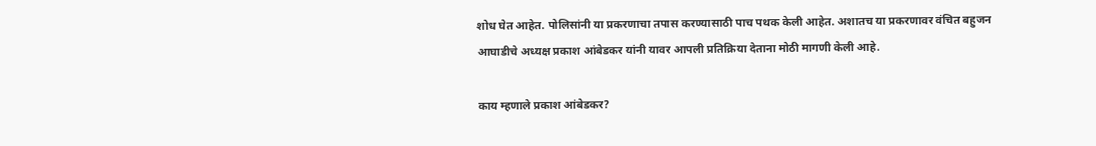शोध घेत आहेत. पोलिसांनी या प्रकरणाचा तपास करण्यासाठी पाच पथक केली आहेत. अशातच या प्रकरणावर वंचित बहुजन आघाडीचे अध्यक्ष प्रकाश आंबेडकर यांनी यावर आपली प्रतिक्रिया देताना मोठी मागणी केली आहे.

काय म्हणाले प्रकाश आंबेडकर?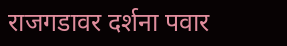राजगडावर दर्शना पवार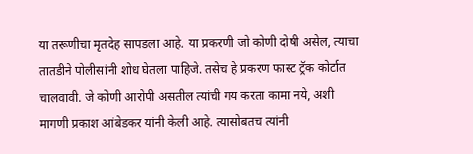या तरूणीचा मृतदेह सापडला आहे. या प्रकरणी जो कोणी दोषी असेल, त्याचा तातडीने पोलीसांनी शोध घेतला पाहिजे. तसेच हे प्रकरण फास्ट ट्रॅक कोर्टात चालवावी. जे कोणी आरोपी असतील त्यांची गय करता कामा नये, अशी मागणी प्रकाश आंबेडकर यांनी केली आहे. त्यासोबतच त्यांनी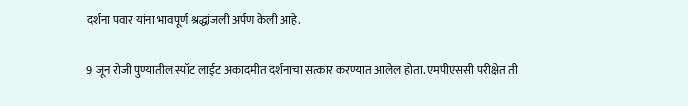दर्शना पवार यांना भावपूर्ण श्रद्धांजली अर्पण केली आहे.

9 जून रोजी पुण्यातील स्पॉट लाईट अकादमीत दर्शनाचा सत्कार करण्यात आलेल होता. एमपीएससी परीक्षेत ती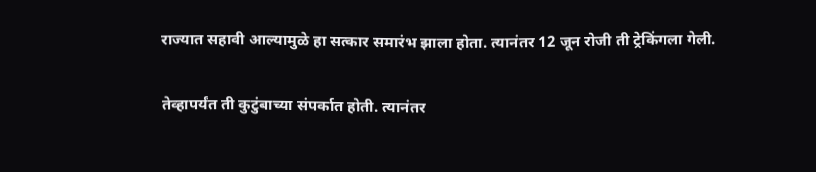राज्यात सहावी आल्यामुळे हा सत्कार समारंभ झाला होता. त्यानंतर 12 जून रोजी ती ट्रेकिंगला गेली.

तेव्हापर्यंत ती कुटुंबाच्या संपर्कात होती. त्यानंतर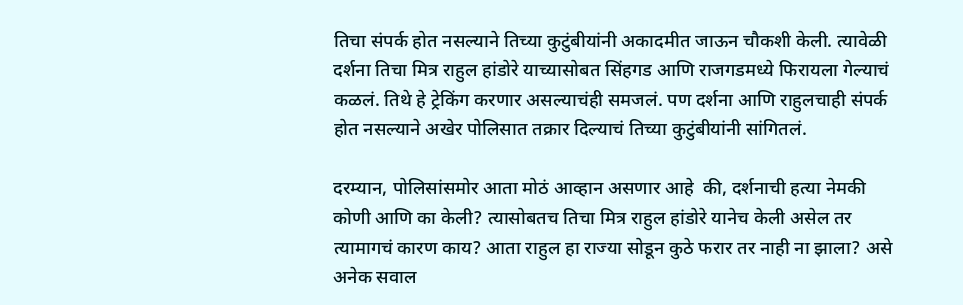तिचा संपर्क होत नसल्याने तिच्या कुटुंबीयांनी अकादमीत जाऊन चौकशी केली. त्यावेळी दर्शना तिचा मित्र राहुल हांडोरे याच्यासोबत सिंहगड आणि राजगडमध्ये फिरायला गेल्याचं कळलं. तिथे हे ट्रेकिंग करणार असल्याचंही समजलं. पण दर्शना आणि राहुलचाही संपर्क होत नसल्याने अखेर पोलिसात तक्रार दिल्याचं तिच्या कुटुंबीयांनी सांगितलं.

दरम्यान, पोलिसांसमोर आता मोठं आव्हान असणार आहे  की, दर्शनाची हत्या नेमकी कोणी आणि का केली? त्यासोबतच तिचा मित्र राहुल हांडोरे यानेच केली असेल तर त्यामागचं कारण काय? आता राहुल हा राज्या सोडून कुठे फरार तर नाही ना झाला? असे अनेक सवाल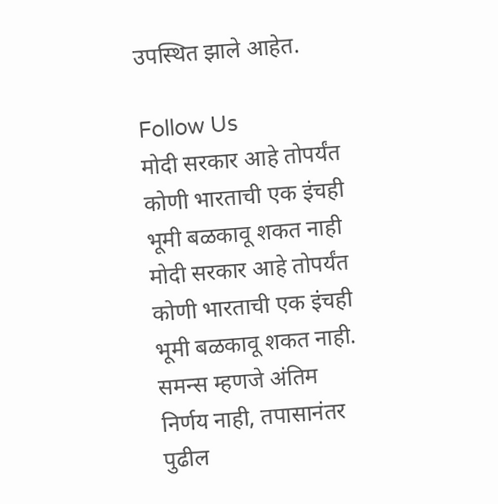उपस्थित झाले आहेत.

Follow Us
मोदी सरकार आहे तोपर्यंत कोणी भारताची एक इंचही भूमी बळकावू शकत नाही
मोदी सरकार आहे तोपर्यंत कोणी भारताची एक इंचही भूमी बळकावू शकत नाही.
समन्स म्हणजे अंतिम निर्णय नाही, तपासानंतर पुढील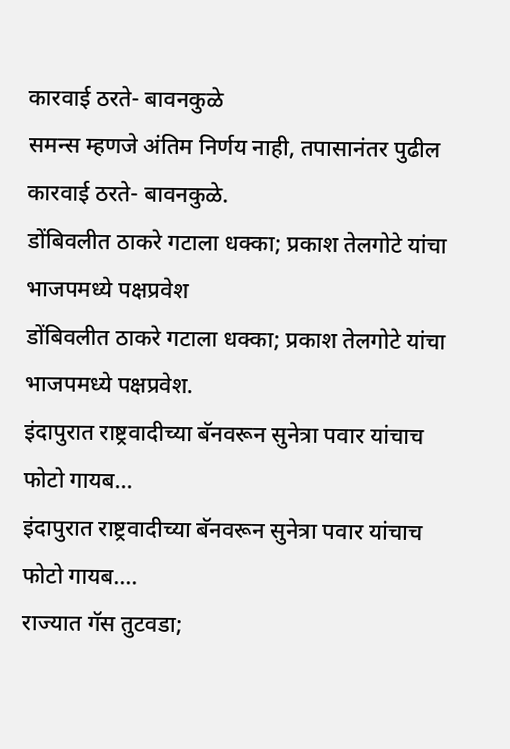कारवाई ठरते- बावनकुळे
समन्स म्हणजे अंतिम निर्णय नाही, तपासानंतर पुढील कारवाई ठरते- बावनकुळे.
डोंबिवलीत ठाकरे गटाला धक्का; प्रकाश तेलगोटे यांचा भाजपमध्ये पक्षप्रवेश
डोंबिवलीत ठाकरे गटाला धक्का; प्रकाश तेलगोटे यांचा भाजपमध्ये पक्षप्रवेश.
इंदापुरात राष्ट्रवादीच्या बॅनवरून सुनेत्रा पवार यांचाच फोटो गायब...
इंदापुरात राष्ट्रवादीच्या बॅनवरून सुनेत्रा पवार यांचाच फोटो गायब....
राज्यात गॅस तुटवडा;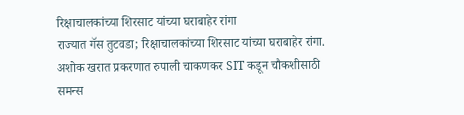रिक्षाचालकांच्या शिरसाट यांच्या घराबाहेर रांगा
राज्यात गॅस तुटवडा; रिक्षाचालकांच्या शिरसाट यांच्या घराबाहेर रांगा.
अशोक खरात प्रकरणात रुपाली चाकणकर SIT कडून चौकशीसाठी समन्स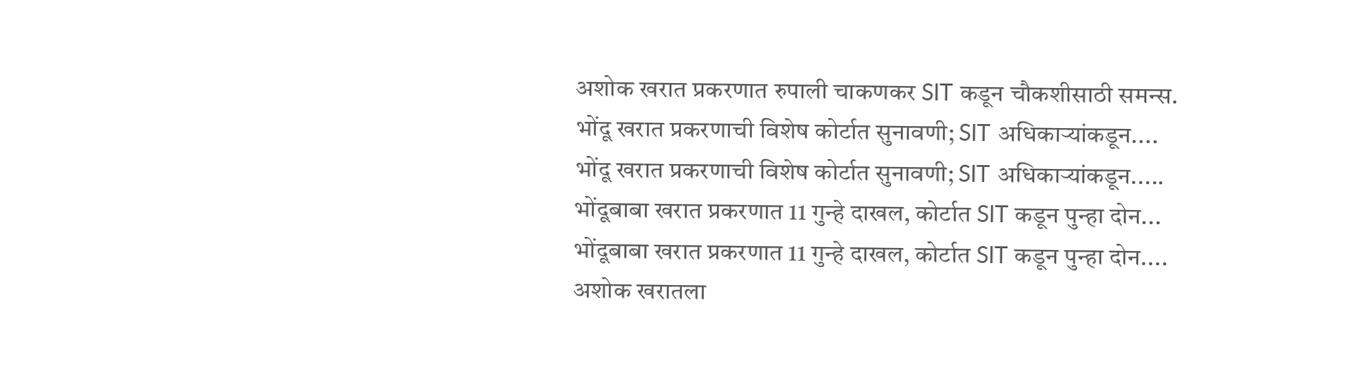अशोक खरात प्रकरणात रुपाली चाकणकर SIT कडून चौकशीसाठी समन्स.
भोंदू खरात प्रकरणाची विशेष कोर्टात सुनावणी; SIT अधिकाऱ्यांकडून....
भोंदू खरात प्रकरणाची विशेष कोर्टात सुनावणी; SIT अधिकाऱ्यांकडून.....
भोंदूबाबा खरात प्रकरणात 11 गुन्हे दाखल, कोर्टात SIT कडून पुन्हा दोन...
भोंदूबाबा खरात प्रकरणात 11 गुन्हे दाखल, कोर्टात SIT कडून पुन्हा दोन....
अशोक खरातला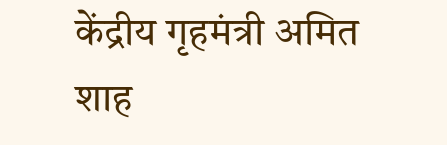केंद्रीय गृहमंत्री अमित शाह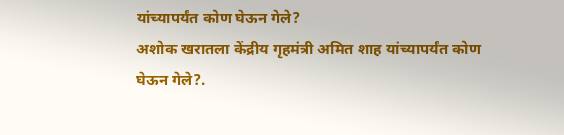यांच्यापर्यंत कोण घेऊन गेले?
अशोक खरातला केंद्रीय गृहमंत्री अमित शाह यांच्यापर्यंत कोण घेऊन गेले?.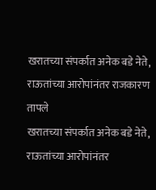खरातच्या संपर्कात अनेक बडे नेते, राऊतांच्या आरोपांनंतर राजकारण तापले
खरातच्या संपर्कात अनेक बडे नेते, राऊतांच्या आरोपांनंतर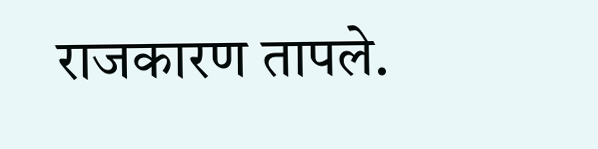राजकारण तापले.